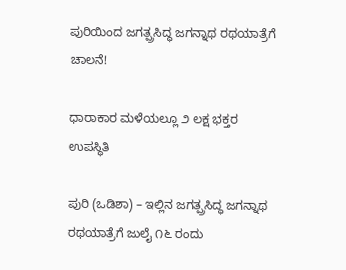ಪುರಿಯಿಂದ ಜಗತ್ಪ್ರಸಿದ್ಧ ಜಗನ್ನಾಥ ರಥಯಾತ್ರೆಗೆ ಚಾಲನೆ!

ಧಾರಾಕಾರ ಮಳೆಯಲ್ಲೂ ೨ ಲಕ್ಷ ಭಕ್ತರ ಉಪಸ್ಥಿತಿ

ಪುರಿ (ಒಡಿಶಾ) – ಇಲ್ಲಿನ ಜಗತ್ಪ್ರಸಿದ್ಧ ಜಗನ್ನಾಥ ರಥಯಾತ್ರೆಗೆ ಜುಲೈ ೧೬ ರಂದು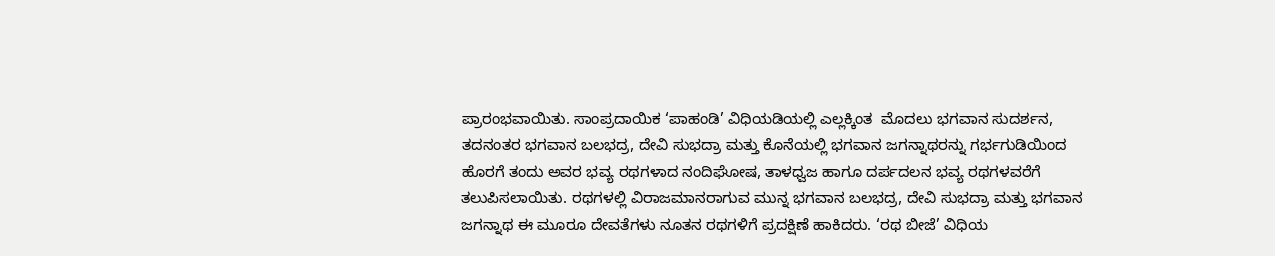ಪ್ರಾರಂಭವಾಯಿತು. ಸಾಂಪ್ರದಾಯಿಕ ‘ಪಾಹಂಡಿ’ ವಿಧಿಯಡಿಯಲ್ಲಿ ಎಲ್ಲಕ್ಕಿಂತ  ಮೊದಲು ಭಗವಾನ ಸುದರ್ಶನ, ತದನಂತರ ಭಗವಾನ ಬಲಭದ್ರ, ದೇವಿ ಸುಭದ್ರಾ ಮತ್ತು ಕೊನೆಯಲ್ಲಿ ಭಗವಾನ ಜಗನ್ನಾಥರನ್ನು ಗರ್ಭಗುಡಿಯಿಂದ ಹೊರಗೆ ತಂದು ಅವರ ಭವ್ಯ ರಥಗಳಾದ ನಂದಿಘೋಷ, ತಾಳಧ್ವಜ ಹಾಗೂ ದರ್ಪದಲನ ಭವ್ಯ ರಥಗಳವರೆಗೆ ತಲುಪಿಸಲಾಯಿತು. ರಥಗಳಲ್ಲಿ ವಿರಾಜಮಾನರಾಗುವ ಮುನ್ನ ಭಗವಾನ ಬಲಭದ್ರ, ದೇವಿ ಸುಭದ್ರಾ ಮತ್ತು ಭಗವಾನ ಜಗನ್ನಾಥ ಈ ಮೂರೂ ದೇವತೆಗಳು ನೂತನ ರಥಗಳಿಗೆ ಪ್ರದಕ್ಷಿಣೆ ಹಾಕಿದರು. ‘ರಥ ಬೀಜೆ’ ವಿಧಿಯ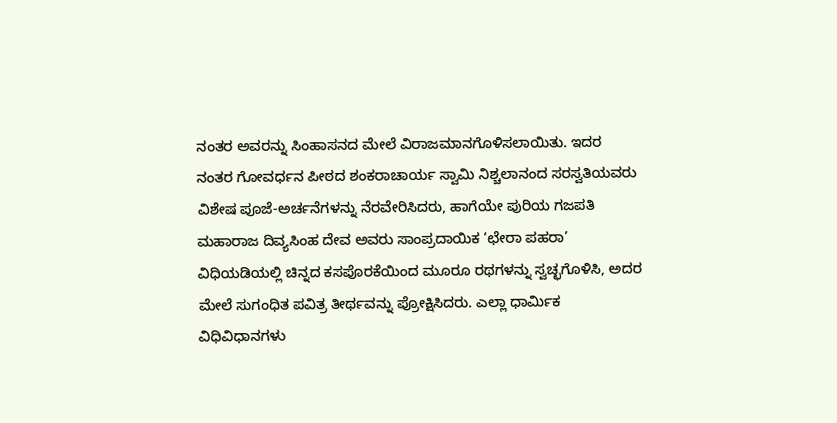ನಂತರ ಅವರನ್ನು ಸಿಂಹಾಸನದ ಮೇಲೆ ವಿರಾಜಮಾನಗೊಳಿಸಲಾಯಿತು. ಇದರ ನಂತರ ಗೋವರ್ಧನ ಪೀಠದ ಶಂಕರಾಚಾರ್ಯ ಸ್ವಾಮಿ ನಿಶ್ಚಲಾನಂದ ಸರಸ್ವತಿಯವರು ವಿಶೇಷ ಪೂಜೆ-ಅರ್ಚನೆಗಳನ್ನು ನೆರವೇರಿಸಿದರು, ಹಾಗೆಯೇ ಪುರಿಯ ಗಜಪತಿ ಮಹಾರಾಜ ದಿವ್ಯಸಿಂಹ ದೇವ ಅವರು ಸಾಂಪ್ರದಾಯಿಕ ‘ಛೇರಾ ಪಹರಾ’ ವಿಧಿಯಡಿಯಲ್ಲಿ ಚಿನ್ನದ ಕಸಪೊರಕೆಯಿಂದ ಮೂರೂ ರಥಗಳನ್ನು ಸ್ವಚ್ಛಗೊಳಿಸಿ, ಅದರ ಮೇಲೆ ಸುಗಂಧಿತ ಪವಿತ್ರ ತೀರ್ಥವನ್ನು ಪ್ರೋಕ್ಷಿಸಿದರು. ಎಲ್ಲಾ ಧಾರ್ಮಿಕ ವಿಧಿವಿಧಾನಗಳು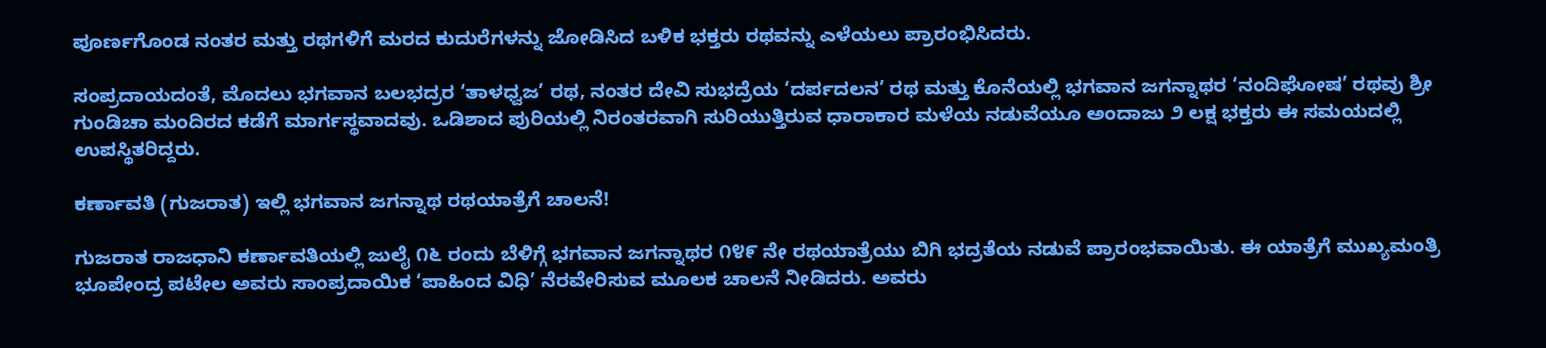ಪೂರ್ಣಗೊಂಡ ನಂತರ ಮತ್ತು ರಥಗಳಿಗೆ ಮರದ ಕುದುರೆಗಳನ್ನು ಜೋಡಿಸಿದ ಬಳಿಕ ಭಕ್ತರು ರಥವನ್ನು ಎಳೆಯಲು ಪ್ರಾರಂಭಿಸಿದರು.

ಸಂಪ್ರದಾಯದಂತೆ, ಮೊದಲು ಭಗವಾನ ಬಲಭದ್ರರ ‘ತಾಳಧ್ವಜ’ ರಥ, ನಂತರ ದೇವಿ ಸುಭದ್ರೆಯ ‘ದರ್ಪದಲನ’ ರಥ ಮತ್ತು ಕೊನೆಯಲ್ಲಿ ಭಗವಾನ ಜಗನ್ನಾಥರ ‘ನಂದಿಘೋಷ’ ರಥವು ಶ್ರೀ ಗುಂಡಿಚಾ ಮಂದಿರದ ಕಡೆಗೆ ಮಾರ್ಗಸ್ಥವಾದವು. ಒಡಿಶಾದ ಪುರಿಯಲ್ಲಿ ನಿರಂತರವಾಗಿ ಸುರಿಯುತ್ತಿರುವ ಧಾರಾಕಾರ ಮಳೆಯ ನಡುವೆಯೂ ಅಂದಾಜು ೨ ಲಕ್ಷ ಭಕ್ತರು ಈ ಸಮಯದಲ್ಲಿ ಉಪಸ್ಥಿತರಿದ್ದರು.

ಕರ್ಣಾವತಿ (ಗುಜರಾತ) ಇಲ್ಲಿ ಭಗವಾನ ಜಗನ್ನಾಥ ರಥಯಾತ್ರೆಗೆ ಚಾಲನೆ!

ಗುಜರಾತ ರಾಜಧಾನಿ ಕರ್ಣಾವತಿಯಲ್ಲಿ ಜುಲೈ ೧೬ ರಂದು ಬೆಳಿಗ್ಗೆ ಭಗವಾನ ಜಗನ್ನಾಥರ ೧೪೯ ನೇ ರಥಯಾತ್ರೆಯು ಬಿಗಿ ಭದ್ರತೆಯ ನಡುವೆ ಪ್ರಾರಂಭವಾಯಿತು. ಈ ಯಾತ್ರೆಗೆ ಮುಖ್ಯಮಂತ್ರಿ ಭೂಪೇಂದ್ರ ಪಟೇಲ ಅವರು ಸಾಂಪ್ರದಾಯಿಕ ‘ಪಾಹಿಂದ ವಿಧಿ’ ನೆರವೇರಿಸುವ ಮೂಲಕ ಚಾಲನೆ ನೀಡಿದರು. ಅವರು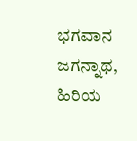ಭಗವಾನ ಜಗನ್ನಾಥ, ಹಿರಿಯ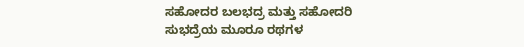ಸಹೋದರ ಬಲಭದ್ರ ಮತ್ತು ಸಹೋದರಿ ಸುಭದ್ರೆಯ ಮೂರೂ ರಥಗಳ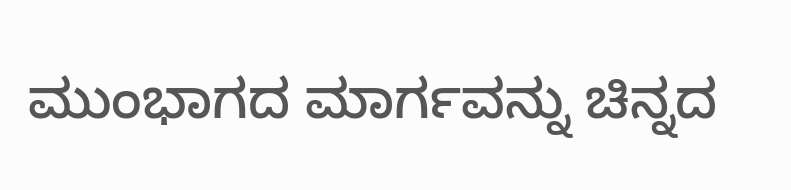ಮುಂಭಾಗದ ಮಾರ್ಗವನ್ನು ಚಿನ್ನದ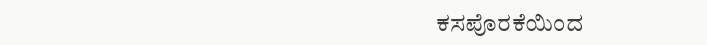ಕಸಪೊರಕೆಯಿಂದ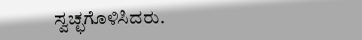ಸ್ವಚ್ಛಗೊಳಿಸಿದರು.